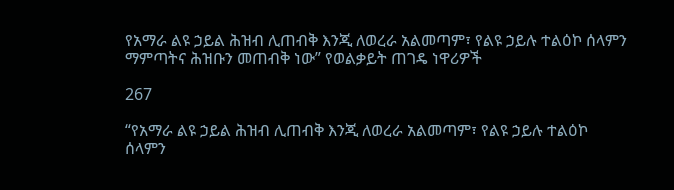የአማራ ልዩ ኃይል ሕዝብ ሊጠብቅ እንጂ ለወረራ አልመጣም፣ የልዩ ኃይሉ ተልዕኮ ሰላምን ማምጣትና ሕዝቡን መጠብቅ ነው” የወልቃይት ጠገዴ ነዋሪዎች

267

“የአማራ ልዩ ኃይል ሕዝብ ሊጠብቅ እንጂ ለወረራ አልመጣም፣ የልዩ ኃይሉ ተልዕኮ ሰላምን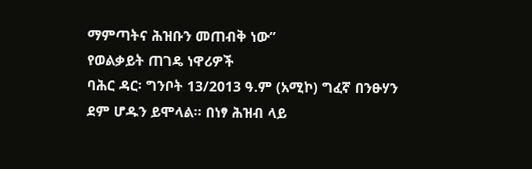ማምጣትና ሕዝቡን መጠብቅ ነው”
የወልቃይት ጠገዴ ነዋሪዎች
ባሕር ዳር፡ ግንቦት 13/2013 ዓ.ም (አሚኮ) ግፈኛ በንፁሃን ደም ሆዱን ይሞላል። በነፃ ሕዝብ ላይ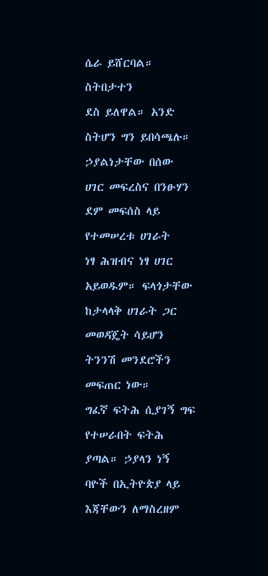ሴራ ይሸርባል። ስትበታተን
ደስ ይለዋል። አንድ ስትሆን ግን ይበሳጫሉ። ኃያልነታቸው በሰው ሀገር መፍረስና በንፁሃን ደም መፍሰስ ላይ የተመሠረቱ ሀገራት
ነፃ ሕዝብና ነፃ ሀገር አይወዱም። ፍላጎታቸው ከታላላቅ ሀገራት ጋር መወዳጄት ሳይሆን ትንንሽ መንደሮችን መፍጠር ነው።
ግፈኛ ፍትሕ ሲያገኝ ግፍ የተሠራበት ፍትሕ ያጣል። ኃያላን ነኝ ባዮች በኢትዮጵያ ላይ እጃቸውን ለማስረዘም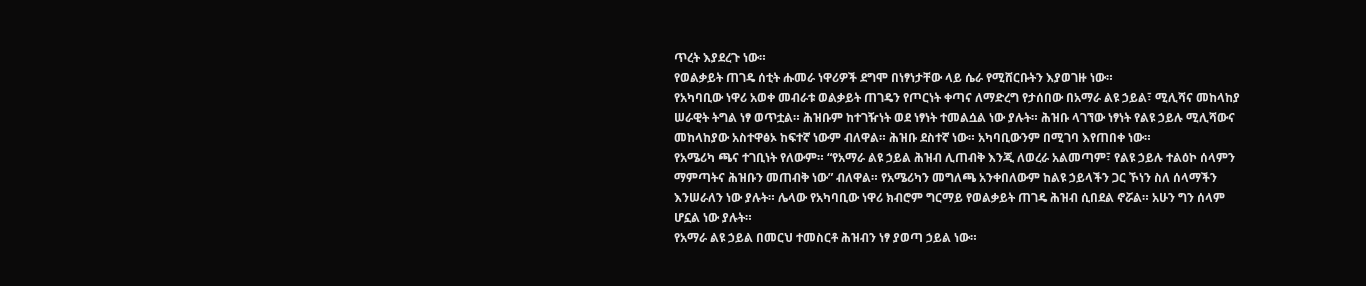ጥረት እያደረጉ ነው።
የወልቃይት ጠገዴ ሰቲት ሑመራ ነዋሪዎች ደግሞ በነፃነታቸው ላይ ሴራ የሚሸርቡትን እያወገዙ ነው።
የአካባቢው ነዋሪ አወቀ መብራቱ ወልቃይት ጠገዴን የጦርነት ቀጣና ለማድረግ የታሰበው በአማራ ልዩ ኃይል፣ ሚሊሻና መከላከያ
ሠራዊት ትግል ነፃ ወጥቷል። ሕዝቡም ከተገዥነት ወደ ነፃነት ተመልሷል ነው ያሉት። ሕዝቡ ላገኘው ነፃነት የልዩ ኃይሉ ሚሊሻውና
መከላከያው አስተዋፅኦ ከፍተኛ ነውም ብለዋል። ሕዝቡ ደስተኛ ነው። አካባቢውንም በሚገባ እየጠበቀ ነው።
የአሜሪካ ጫና ተገቢነት የለውም። “የአማራ ልዩ ኃይል ሕዝብ ሊጠብቅ እንጂ ለወረራ አልመጣም፣ የልዩ ኃይሉ ተልዕኮ ሰላምን
ማምጣትና ሕዝቡን መጠብቅ ነው” ብለዋል። የአሜሪካን መግለጫ አንቀበለውም ከልዩ ኃይላችን ጋር ኾነን ስለ ሰላማችን
እንሠራለን ነው ያሉት። ሌላው የአካባቢው ነዋሪ ክብሮም ግርማይ የወልቃይት ጠገዴ ሕዝብ ሲበደል ኖሯል። አሁን ግን ሰላም
ሆኗል ነው ያሉት።
የአማራ ልዩ ኃይል በመርህ ተመስርቶ ሕዝብን ነፃ ያወጣ ኃይል ነው።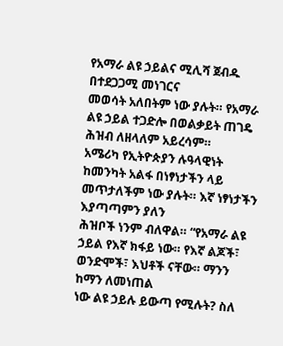የአማራ ልዩ ኃይልና ሚሊሻ ጀብዱ በተደጋጋሚ መነገርና
መወሳት አለበትም ነው ያሉት። የአማራ ልዩ ኃይል ተጋድሎ በወልቃይት ጠገዴ ሕዝብ ለዘላለም አይረሳም።
አሜሪካ የኢትዮጵያን ሉዓላዊነት ከመንካት አልፋ በነፃነታችን ላይ መጥታለችም ነው ያሉት። እኛ ነፃነታችን እያጣጣምን ያለን
ሕዝቦች ነንም ብለዋል። “የአማራ ልዩ ኃይል የእኛ ክፋይ ነው። የእኛ ልጆች፣ ወንድሞች፣ እህቶች ናቸው። ማንን ከማን ለመነጠል
ነው ልዩ ኃይሉ ይውጣ የሚሉት? ስለ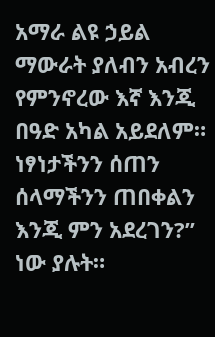አማራ ልዩ ኃይል ማውራት ያለብን አብረን የምንኖረው እኛ እንጂ በዓድ አካል አይደለም።
ነፃነታችንን ሰጠን ሰላማችንን ጠበቀልን እንጂ ምን አደረገን?” ነው ያሉት።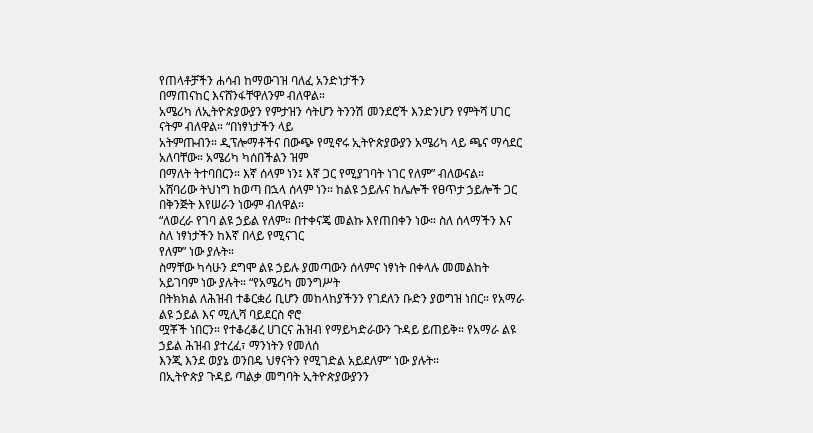የጠላቶቻችን ሐሳብ ከማውገዝ ባለፈ አንድነታችን
በማጠናከር እናሸንፋቸዋለንም ብለዋል።
አሜሪካ ለኢትዮጵያውያን የምታዝን ሳትሆን ትንንሽ መንደሮች እንድንሆን የምትሻ ሀገር ናትም ብለዋል። “በነፃነታችን ላይ
አትምጡብን። ዲፕሎማቶችና በውጭ የሚኖሩ ኢትዮጵያውያን አሜሪካ ላይ ጫና ማሳደር አለባቸው። አሜሪካ ካሰበችልን ዝም
በማለት ትተባበርን። እኛ ሰላም ነን፤ እኛ ጋር የሚያገባት ነገር የለም” ብለውናል።
አሸባሪው ትህነግ ከወጣ በኋላ ሰላም ነን። ከልዩ ኃይሉና ከሌሎች የፀጥታ ኃይሎች ጋር በቅንጅት እየሠራን ነውም ብለዋል።
“ለወረራ የገባ ልዩ ኃይል የለም። በተቀናጄ መልኩ እየጠበቀን ነው። ስለ ሰላማችን እና ስለ ነፃነታችን ከእኛ በላይ የሚናገር
የለም” ነው ያሉት።
ስማቸው ካሳሁን ደግሞ ልዩ ኃይሉ ያመጣውን ሰላምና ነፃነት በቀላሉ መመልከት አይገባም ነው ያሉት። “የአሜሪካ መንግሥት
በትክክል ለሕዝብ ተቆርቋሪ ቢሆን መከላከያችንን የገደለን ቡድን ያወግዝ ነበር። የአማራ ልዩ ኃይል እና ሚሊሻ ባይደርስ ኖሮ
ሟቾች ነበርን። የተቆረቆረ ሀገርና ሕዝብ የማይካድራውን ጉዳይ ይጠይቅ። የአማራ ልዩ ኃይል ሕዝብ ያተረፈ፣ ማንነትን የመለሰ
እንጂ እንደ ወያኔ ወንበዴ ህፃናትን የሚገድል አይደለም” ነው ያሉት።
በኢትዮጵያ ጉዳይ ጣልቃ መግባት ኢትዮጵያውያንን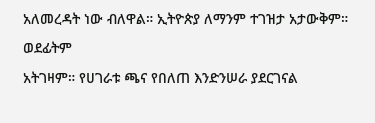አለመረዳት ነው ብለዋል። ኢትዮጵያ ለማንም ተገዝታ አታውቅም። ወደፊትም
አትገዛም። የሀገራቱ ጫና የበለጠ እንድንሠራ ያደርገናል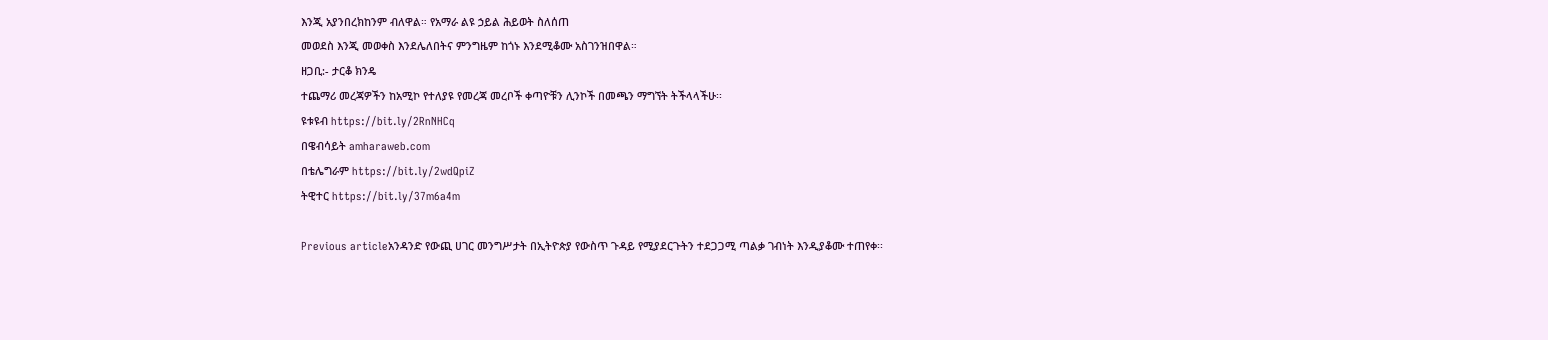እንጂ አያንበረክከንም ብለዋል። የአማራ ልዩ ኃይል ሕይወት ስለሰጠ
መወደስ እንጂ መወቀስ እንደሌለበትና ምንግዜም ከጎኑ እንደሚቆሙ አስገንዝበዋል።
ዘጋቢ:- ታርቆ ክንዴ
ተጨማሪ መረጃዎችን ከአሚኮ የተለያዩ የመረጃ መረቦች ቀጣዮቹን ሊንኮች በመጫን ማግኘት ትችላላችሁ፡፡
ዩቱዩብ https://bit.ly/2RnNHCq
በዌብሳይት amharaweb.com
በቴሌግራም https://bit.ly/2wdQpiZ
ትዊተር https://bit.ly/37m6a4m

Previous articleአንዳንድ የውጪ ሀገር መንግሥታት በኢትዮጵያ የውስጥ ጉዳይ የሚያደርጉትን ተደጋጋሚ ጣልቃ ገብነት እንዲያቆሙ ተጠየቀ፡፡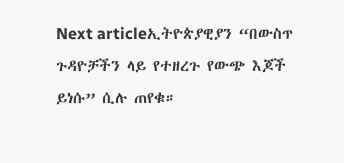Next articleኢትዮጵያዊያን “በውስጥ ጉዳዮቻችን ላይ የተዘረጉ የውጭ እጆች ይነሱ” ሲሉ ጠየቁ።